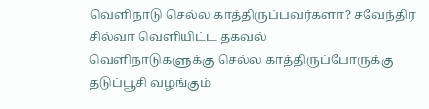வெளிநாடு செல்ல காத்திருப்பவர்களா? சவேந்திர சில்வா வெளியிட்ட தகவல்
வெளிநாடுகளுக்கு செல்ல காத்திருப்போருக்கு தடுப்பூசி வழங்கும்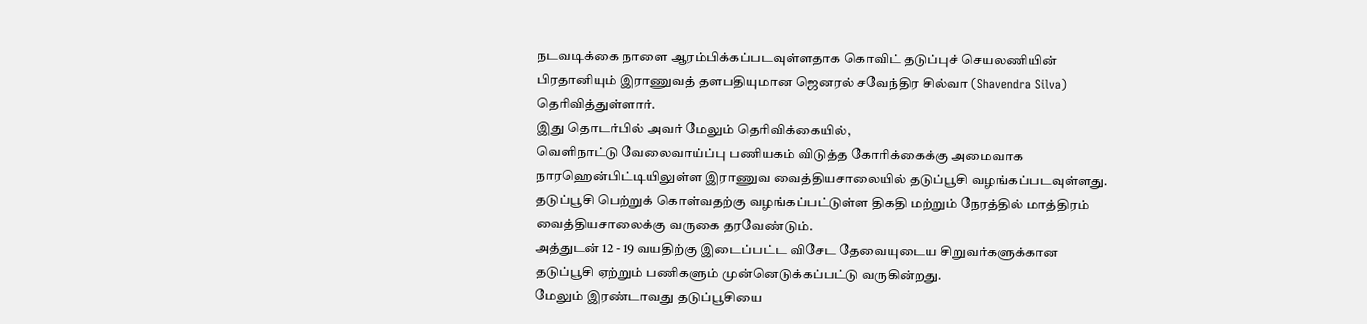நடவடிக்கை நாளை ஆரம்பிக்கப்படவுள்ளதாக கொவிட் தடுப்புச் செயலணியின் பிரதானியும் இராணுவத் தளபதியுமான ஜெனரல் சவேந்திர சில்வா (Shavendra Silva) தெரிவித்துள்ளார்.
இது தொடர்பில் அவர் மேலும் தெரிவிக்கையில்,
வெளிநாட்டு வேலைவாய்ப்பு பணியகம் விடுத்த கோரிக்கைக்கு அமைவாக நாரஹென்பிட்டியிலுள்ள இராணுவ வைத்தியசாலையில் தடுப்பூசி வழங்கப்படவுள்ளது.
தடுப்பூசி பெற்றுக் கொள்வதற்கு வழங்கப்பட்டுள்ள திகதி மற்றும் நேரத்தில் மாத்திரம் வைத்தியசாலைக்கு வருகை தரவேண்டும்.
அத்துடன் 12 - 19 வயதிற்கு இடைப்பட்ட விசேட தேவையுடைய சிறுவர்களுக்கான தடுப்பூசி ஏற்றும் பணிகளும் முன்னெடுக்கப்பட்டு வருகின்றது.
மேலும் இரண்டாவது தடுப்பூசியை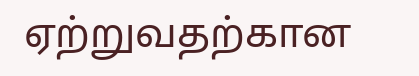ஏற்றுவதற்கான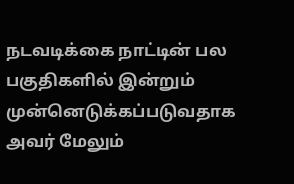நடவடிக்கை நாட்டின் பல பகுதிகளில் இன்றும் முன்னெடுக்கப்படுவதாக அவர் மேலும்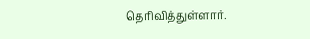தெரிவித்துள்ளார்.